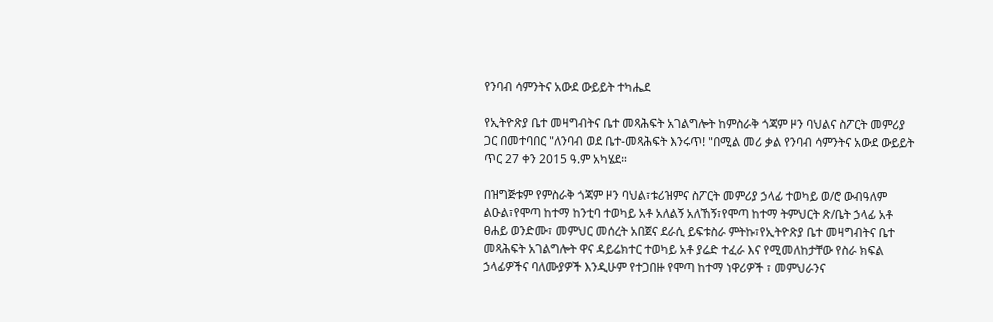የንባብ ሳምንትና አውደ ውይይት ተካሔደ

የኢትዮጽያ ቤተ መዛግብትና ቤተ መጻሕፍት አገልግሎት ከምስራቅ ጎጃም ዞን ባህልና ስፖርት መምሪያ ጋር በመተባበር "ለንባብ ወደ ቤተ-መጻሕፍት እንሩጥ! "በሚል መሪ ቃል የንባብ ሳምንትና አውደ ውይይት ጥር 27 ቀን 2015 ዓ.ም አካሄደ።

በዝግጅቱም የምስራቅ ጎጃም ዞን ባህል፣ቱሪዝምና ስፖርት መምሪያ ኃላፊ ተወካይ ወ/ሮ ውብዓለም ልዑል፣የሞጣ ከተማ ከንቲባ ተወካይ አቶ አለልኝ አለኸኝ፣የሞጣ ከተማ ትምህርት ጽ/ቤት ኃላፊ አቶ ፀሐይ ወንድሙ፣ መምህር መሰረት አበጀና ደራሲ ይፍቱስራ ምትኩ፣የኢትዮጽያ ቤተ መዛግብትና ቤተ መጻሕፍት አገልግሎት ዋና ዳይሬክተር ተወካይ አቶ ያሬድ ተፈራ እና የሚመለከታቸው የስራ ክፍል ኃላፊዎችና ባለሙያዎች እንዲሁም የተጋበዙ የሞጣ ከተማ ነዋሪዎች ፣ መምህራንና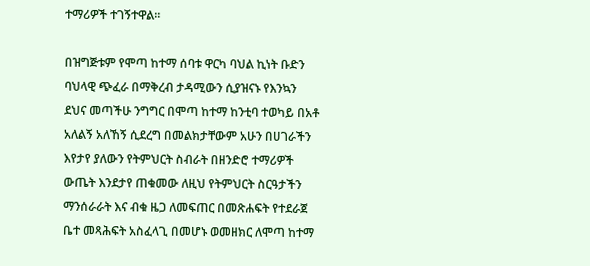ተማሪዎች ተገኝተዋል።

በዝግጅቱም የሞጣ ከተማ ሰባቱ ዋርካ ባህል ኪነት ቡድን ባህላዊ ጭፈራ በማቅረብ ታዳሚውን ሲያዝናኑ የእንኳን ደህና መጣችሁ ንግግር በሞጣ ከተማ ከንቲባ ተወካይ በአቶ አለልኝ አለኸኝ ሲደረግ በመልክታቸውም አሁን በሀገራችን እየታየ ያለውን የትምህርት ስብራት በዘንድሮ ተማሪዎች ውጤት እንደታየ ጠቁመው ለዚህ የትምህርት ስርዓታችን ማንሰራራት እና ብቁ ዜጋ ለመፍጠር በመጽሐፍት የተደራጀ ቤተ መጻሕፍት አስፈላጊ በመሆኑ ወመዘክር ለሞጣ ከተማ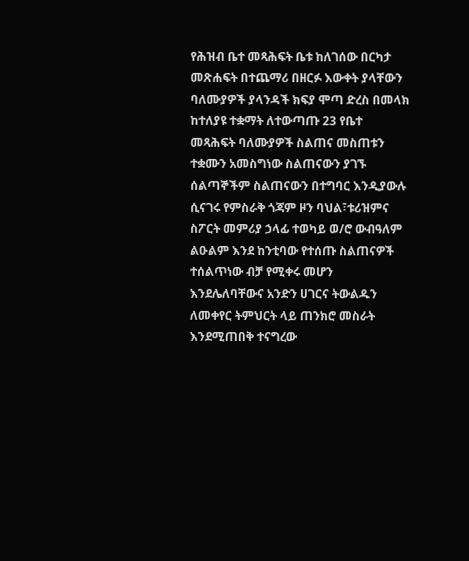የሕዝብ ቤተ መጻሕፍት ቤቱ ከለገሰው በርካታ መጽሐፍት በተጨማሪ በዘርፉ እውቀት ያላቸውን ባለሙያዎች ያላንዳች ክፍያ ሞጣ ድረስ በመላክ ከተለያዩ ተቋማት ለተውጣጡ 23 የቤተ መጻሕፍት ባለሙያዎች ስልጠና መስጠቱን ተቋሙን አመስግነው ስልጠናውን ያገኙ ሰልጣኞችም ስልጠናውን በተግባር እንዲያውሉ ሲናገሩ የምስራቅ ጎጃም ዞን ባህል፣ቱሪዝምና ስፖርት መምሪያ ኃላፊ ተወካይ ወ/ሮ ውብዓለም ልዑልም እንደ ከንቲባው የተሰጡ ስልጠናዎች ተሰልጥነው ብቻ የሚቀሩ መሆን እንደሌለባቸውና አንድን ሀገርና ትውልዱን ለመቀየር ትምህርት ላይ ጠንክሮ መስራት እንደሚጠበቅ ተናግረው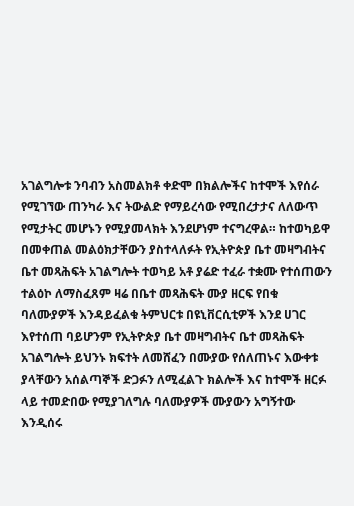አገልግሎቱ ንባብን አስመልክቶ ቀድሞ በክልሎችና ከተሞች እየሰራ የሚገኘው ጠንካራ እና ትውልድ የማይረሳው የሚበረታታና ለለውጥ የሚታትር መሆኑን የሚያመላክት እንደሆነም ተናግረዋል። ከተወካይዋ በመቀጠል መልዕክታቸውን ያስተላለፉት የኢትዮጵያ ቤተ መዛግብትና ቤተ መጻሕፍት አገልግሎት ተወካይ አቶ ያሬድ ተፈራ ተቋሙ የተሰጠውን ተልዕኮ ለማስፈጸም ዛሬ በቤተ መጻሕፍት ሙያ ዘርፍ የበቁ ባለሙያዎች እንዳይፈልቁ ትምህርቱ በዩኒቨርሲቲዎች እንደ ሀገር እየተሰጠ ባይሆንም የኢትዮጵያ ቤተ መዛግብትና ቤተ መጻሕፍት አገልግሎት ይህንኑ ክፍተት ለመሸፈን በሙያው የሰለጠኑና እውቀቱ ያላቸውን አሰልጣኞች ድጋፉን ለሚፈልጉ ክልሎች እና ከተሞች ዘርፉ ላይ ተመድበው የሚያገለግሉ ባለሙያዎች ሙያውን አግኝተው እንዲሰሩ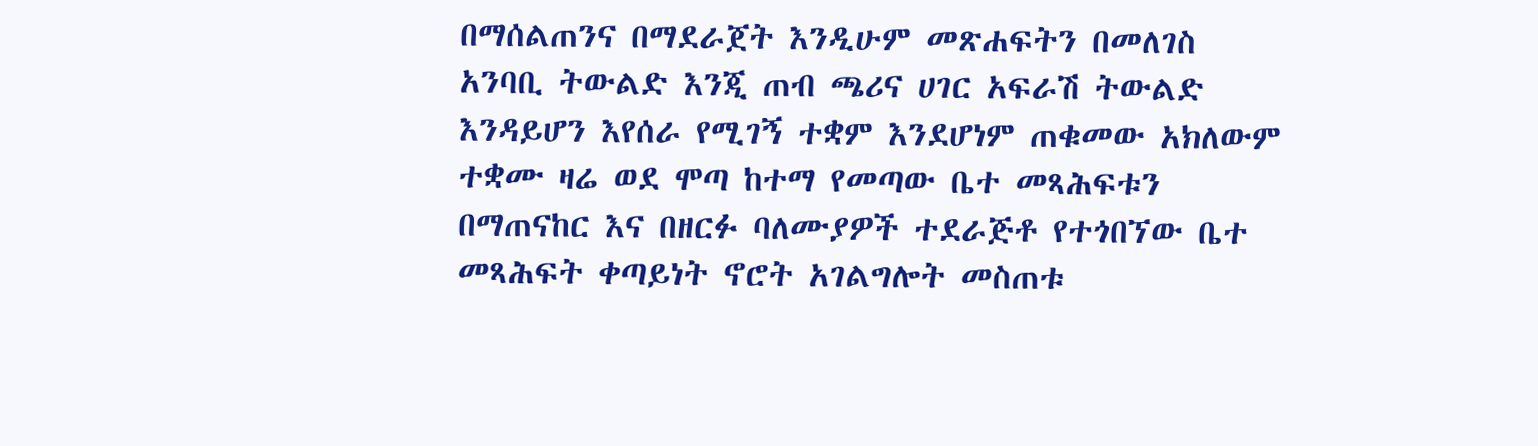በማሰልጠንና በማደራጀት እንዲሁም መጽሐፍትን በመለገስ አንባቢ ትውልድ እንጂ ጠብ ጫሪና ሀገር አፍራሽ ትውልድ እንዳይሆን እየሰራ የሚገኝ ተቋም እንደሆነም ጠቁመው አክለውም ተቋሙ ዛሬ ወደ ሞጣ ከተማ የመጣው ቤተ መጻሕፍቱን በማጠናከር እና በዘርፉ ባለሙያዎች ተደራጅቶ የተጎበኘው ቤተ መጻሕፍት ቀጣይነት ኖሮት አገልግሎት መስጠቱ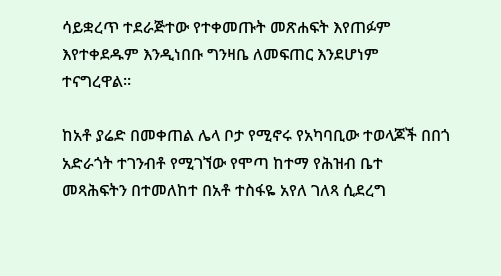ሳይቋረጥ ተደራጅተው የተቀመጡት መጽሐፍት እየጠፉም እየተቀደዱም እንዲነበቡ ግንዛቤ ለመፍጠር እንደሆነም ተናግረዋል።

ከአቶ ያሬድ በመቀጠል ሌላ ቦታ የሚኖሩ የአካባቢው ተወላጆች በበጎ አድራጎት ተገንብቶ የሚገኘው የሞጣ ከተማ የሕዝብ ቤተ መጻሕፍትን በተመለከተ በአቶ ተስፋዬ አየለ ገለጻ ሲደረግ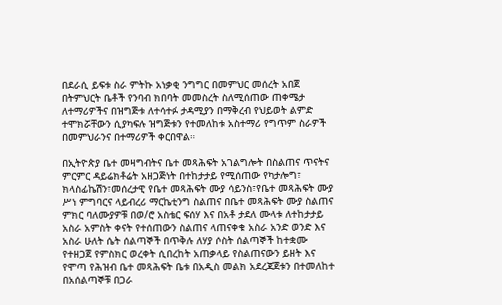በደራሲ ይፍቱ ስራ ምትኩ አነቃቂ ንግግር በመምህር መሰረት አበጀ በትምህርት ቤቶች የንባብ ክበባት መመስረት ስለሚሰጠው ጠቀሜታ ለተማሪዎችና በዝግጅቱ ለተሳተፉ ታዳሚያን በማቅረብ የህይወት ልምድ ተሞክሯቸውን ሲያካፍሉ ዝግጅቱን የተመለከቱ አስተማሪ የግጥም ስራዎች በመምህራንና በተማሪዎች ቀርበዋል።

በኢትዮጵያ ቤተ መዛግብትና ቤተ መጻሕፍት አገልግሎት በስልጠና ጥናትና ምርምር ዳይሬክቶሬት አዘጋጅነት በተከታታይ የሚሰጠው የካታሎግ፣ ክላስፊኬሽን፣መሰረታዊ የቤተ መጻሕፍት ሙያ ሳይንስ፣የቤተ መጻሕፍት ሙያ ሥነ ምግባርና ላይብረሪ ማርኬቲንግ ስልጠና በቤተ መጻሕፍት ሙያ ስልጠና ምክር ባለሙያዎቹ በወ/ሮ አስቴር ፍሰሃ እና በአቶ ታደለ ሙላቱ ለተከታታይ አስራ አምስት ቀናት የተሰጠውን ስልጠና ላጠናቀቁ አስራ አንድ ወንድ እና አስራ ሁለት ሴት ሰልጣኞች በጥቅሉ ለሃያ ሶስት ሰልጣኞች ከተቋሙ የተዘጋጀ የምስክር ወረቀት ሲበረከት አጠቃላይ የስልጠናውን ይዘት እና የሞጣ የሕዝብ ቤተ መጻሕፍት ቤቱ በአዲስ መልክ አደረጃጀቱን በተመለከተ በአሰልጣኞቹ በጋራ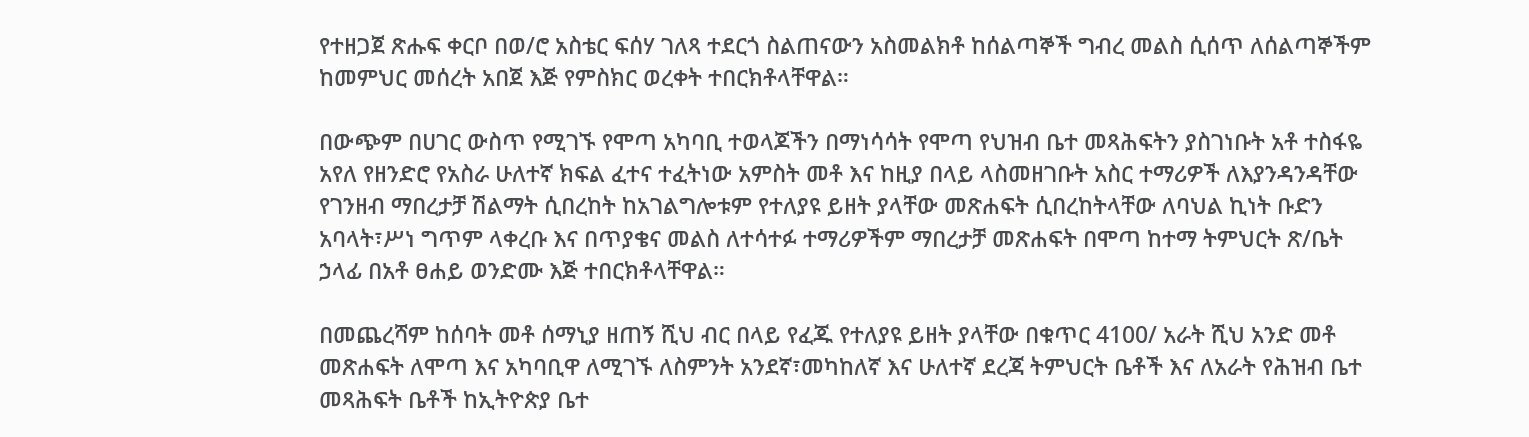የተዘጋጀ ጽሑፍ ቀርቦ በወ/ሮ አስቴር ፍሰሃ ገለጻ ተደርጎ ስልጠናውን አስመልክቶ ከሰልጣኞች ግብረ መልስ ሲሰጥ ለሰልጣኞችም ከመምህር መሰረት አበጀ እጅ የምስክር ወረቀት ተበርክቶላቸዋል።

በውጭም በሀገር ውስጥ የሚገኙ የሞጣ አካባቢ ተወላጆችን በማነሳሳት የሞጣ የህዝብ ቤተ መጻሕፍትን ያስገነቡት አቶ ተስፋዬ አየለ የዘንድሮ የአስራ ሁለተኛ ክፍል ፈተና ተፈትነው አምስት መቶ እና ከዚያ በላይ ላስመዘገቡት አስር ተማሪዎች ለእያንዳንዳቸው የገንዘብ ማበረታቻ ሽልማት ሲበረከት ከአገልግሎቱም የተለያዩ ይዘት ያላቸው መጽሐፍት ሲበረከትላቸው ለባህል ኪነት ቡድን አባላት፣ሥነ ግጥም ላቀረቡ እና በጥያቄና መልስ ለተሳተፉ ተማሪዎችም ማበረታቻ መጽሐፍት በሞጣ ከተማ ትምህርት ጽ/ቤት ኃላፊ በአቶ ፀሐይ ወንድሙ እጅ ተበርክቶላቸዋል።

በመጨረሻም ከሰባት መቶ ሰማኒያ ዘጠኝ ሺህ ብር በላይ የፈጁ የተለያዩ ይዘት ያላቸው በቁጥር 4100/ አራት ሺህ አንድ መቶ መጽሐፍት ለሞጣ እና አካባቢዋ ለሚገኙ ለስምንት አንደኛ፣መካከለኛ እና ሁለተኛ ደረጃ ትምህርት ቤቶች እና ለአራት የሕዝብ ቤተ መጻሕፍት ቤቶች ከኢትዮጵያ ቤተ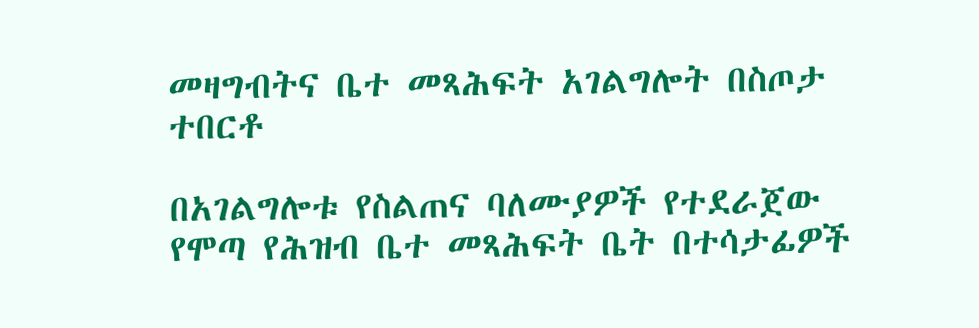መዛግብትና ቤተ መጻሕፍት አገልግሎት በስጦታ ተበርቶ

በአገልግሎቱ የስልጠና ባለሙያዎች የተደራጀው የሞጣ የሕዝብ ቤተ መጻሕፍት ቤት በተሳታፊዎች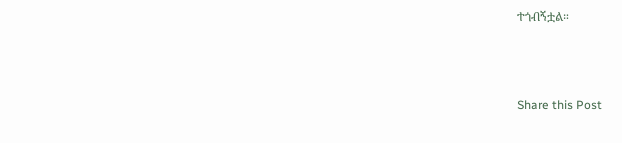ተጎብኝቷል።



Share this Post